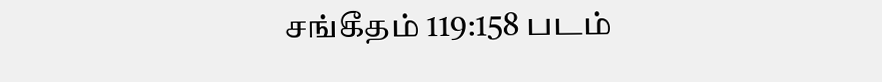சங்கீதம் 119:158 படம்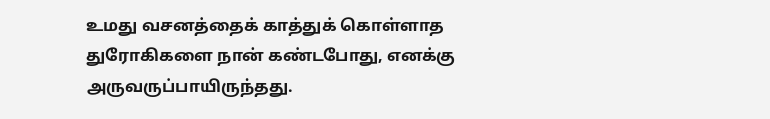உமது வசனத்தைக் காத்துக் கொள்ளாத துரோகிகளை நான் கண்டபோது, எனக்கு அருவருப்பாயிருந்தது.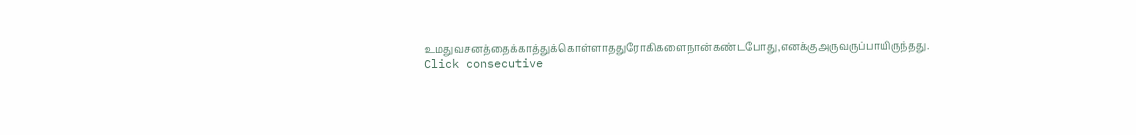உமதுவசனத்தைக்காத்துக்கொள்ளாததுரோகிகளைநான்கண்டபோது,எனக்குஅருவருப்பாயிருந்தது.
Click consecutive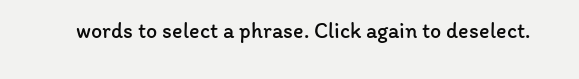words to select a phrase. Click again to deselect.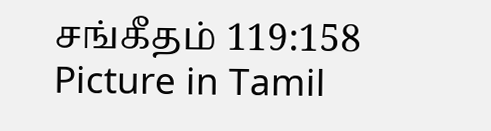சங்கீதம் 119:158 Picture in Tamil